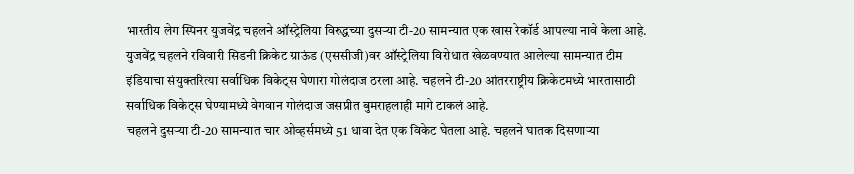भारतीय लेग स्पिनर युजवेंद्र चहलने ऑस्ट्रेलिया विरुद्धच्या दुसऱ्या टी-20 सामन्यात एक खास रेकॉर्ड आपल्या नावे केला आहे. युजवेंद्र चहलने रविवारी सिडनी क्रिकेट ग्राऊंड (एससीजी)वर ऑस्ट्रेलिया विरोधात खेळवण्यात आलेल्या सामन्यात टीम इंडियाचा संयुक्तरित्या सर्वाधिक विकेट्स घेणारा गोलंदाज ठरला आहे. चहलने टी-20 आंतरराष्ट्रीय क्रिकेटमध्ये भारतासाठी सर्वाधिक विकेट्स घेण्यामध्ये वेगवान गोलंदाज जसप्रीत बुमराहलाही मागे टाकलं आहे.
चहलने दुसऱ्या टी-20 सामन्यात चार ओव्हर्समध्ये 51 धावा देत एक विकेट घेतला आहे. चहलने घातक दिसणाऱ्या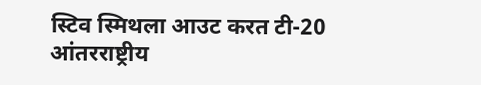स्टिव स्मिथला आउट करत टी-20 आंतरराष्ट्रीय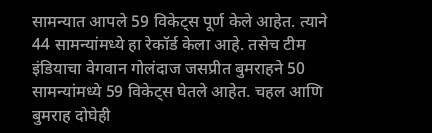सामन्यात आपले 59 विकेट्स पूर्ण केले आहेत. त्याने 44 सामन्यांमध्ये हा रेकॉर्ड केला आहे. तसेच टीम इंडियाचा वेगवान गोलंदाज जसप्रीत बुमराहने 50 सामन्यांमध्ये 59 विकेट्स घेतले आहेत. चहल आणि बुमराह दोघेही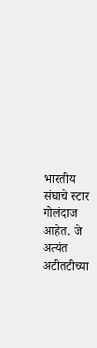भारतीय संघाचे स्टार गोलंदाज आहेत. जे अत्यंत अटीतटीच्या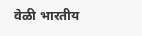वेळी भारतीय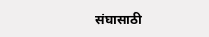संघासाठी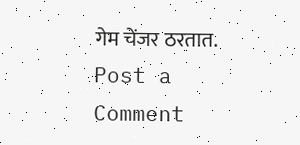गेम चेंजर ठरतात.
Post a Comment